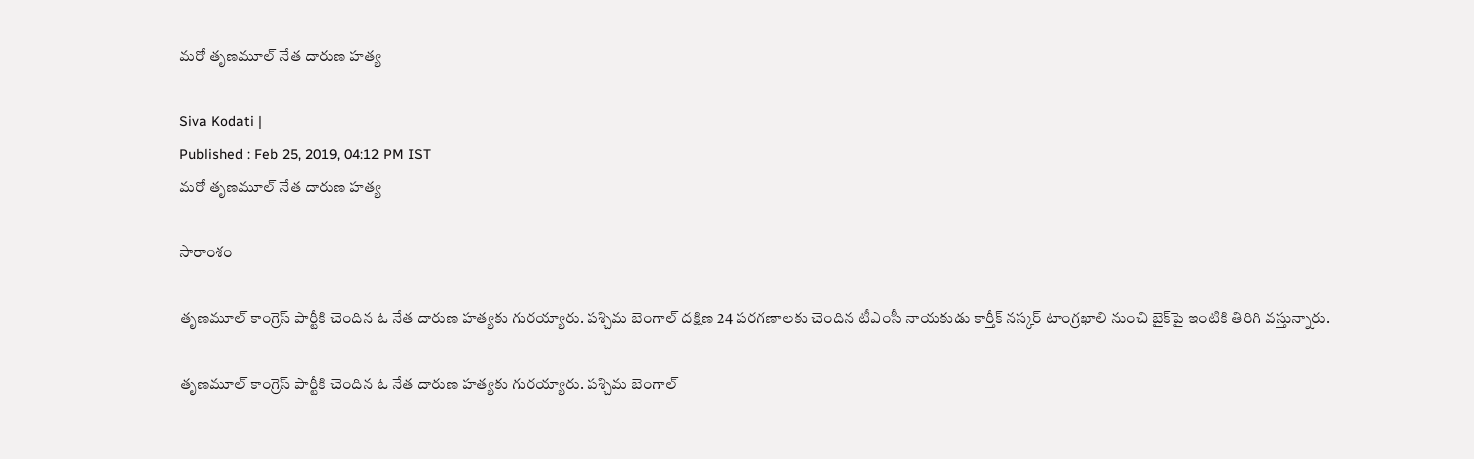మరో తృణమూల్ నేత దారుణ హత్య

Siva Kodati |
Published : Feb 25, 2019, 04:12 PM IST
మరో తృణమూల్ నేత దారుణ హత్య

సారాంశం

తృణమూల్ కాంగ్రెస్ పార్టీకి చెందిన ఓ నేత దారుణ హత్యకు గురయ్యారు. పశ్చిమ బెంగాల్ దక్షిణ 24 పరగణాలకు చెందిన టీఎంసీ నాయకుడు కార్తీక్ నస్కర్‌ టాంగ్రఖాలి నుంచి బైక్‌పై ఇంటికి తిరిగి వస్తున్నారు.

తృణమూల్ కాంగ్రెస్ పార్టీకి చెందిన ఓ నేత దారుణ హత్యకు గురయ్యారు. పశ్చిమ బెంగాల్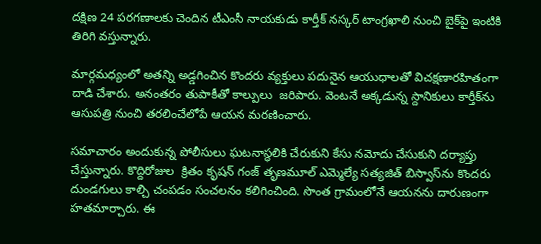దక్షిణ 24 పరగణాలకు చెందిన టీఎంసీ నాయకుడు కార్తీక్ నస్కర్‌ టాంగ్రఖాలి నుంచి బైక్‌పై ఇంటికి తిరిగి వస్తున్నారు.

మార్గమధ్యంలో అతన్ని అడ్డగించిన కొందరు వ్యక్తులు పదునైన ఆయుధాలతో విచక్షణారహితంగా దాడి చేశారు. అనంతరం తుపాకీతో కాల్పులు  జరిపారు. వెంటనే అక్కడున్న స్దానికులు కార్తీక్‌ను ఆసుపత్రి నుంచి తరలించేలోపే ఆయన మరణించారు.

సమాచారం అందుకున్న పోలీసులు ఘటనాస్థలికి చేరుకుని కేసు నమోదు చేసుకుని దర్యాప్తు చేస్తున్నారు. కొద్దిరోజుల  క్రితం కృషన్ గంజ్ తృణమూల్ ఎమ్మెల్యే సత్యజిత్ బిస్వాస్‌ను కొందరు దుండగులు కాల్చి చంపడం సంచలనం కలిగించింది. సొంత గ్రామంలోనే ఆయనను దారుణంగా హతమార్చారు. ఈ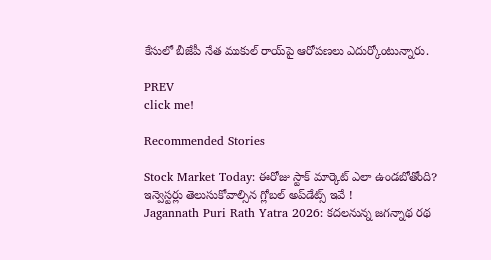కేసులో బీజేపీ నేత ముకుల్ రాయ్‌పై ఆరోపణలు ఎదుర్కోంటున్నారు.

PREV
click me!

Recommended Stories

Stock Market Today: ఈరోజు స్టాక్ మార్కెట్ ఎలా ఉండబోతోంది? ఇన్వెస్టర్లు తెలుసుకోవాల్సిన గ్లోబల్ అప్‌డేట్స్ ఇవే !
Jagannath Puri Rath Yatra 2026: కదలనున్న జగన్నాథ రథ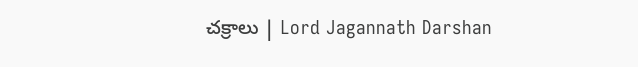చక్రాలు | Lord Jagannath Darshan